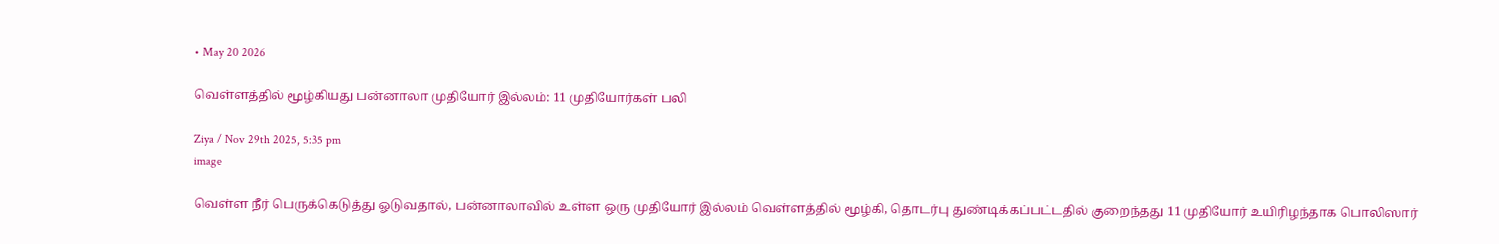• May 20 2026

வெள்ளத்தில் மூழ்கியது பன்னாலா முதியோர் இல்லம்: 11 முதியோர்கள் பலி

Ziya / Nov 29th 2025, 5:35 pm
image

வெள்ள நீர் பெருக்கெடுத்து ஓடுவதால், பன்னாலாவில் உள்ள ஒரு முதியோர் இல்லம் வெள்ளத்தில் மூழ்கி, தொடர்பு துண்டிக்கப்பட்டதில் குறைந்தது 11 முதியோர் உயிரிழந்தாக பொலிஸார்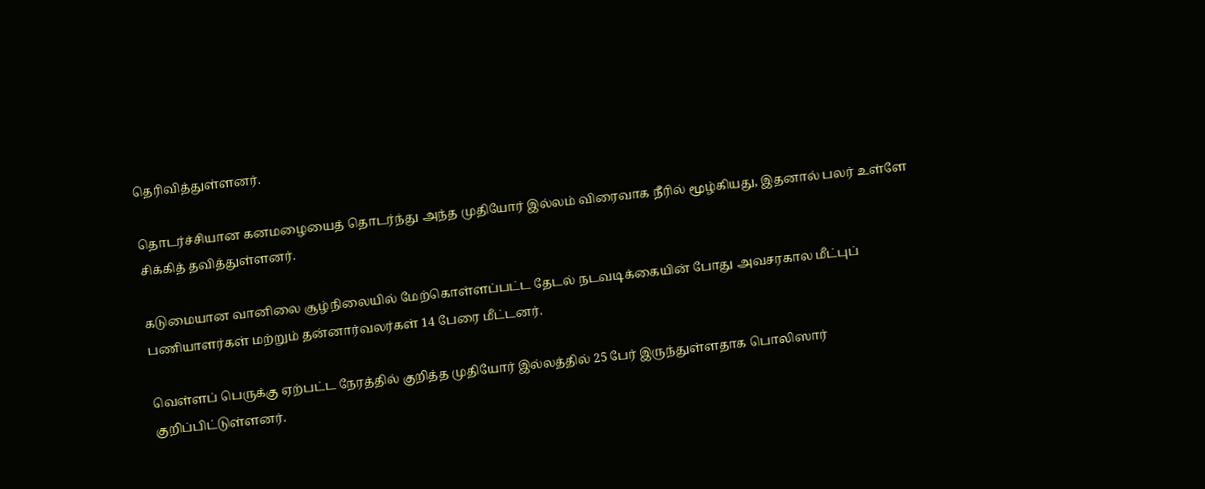தெரிவித்துள்ளனர்.

தொடர்ச்சியான கனமழையைத் தொடர்ந்து அந்த முதியோர் இல்லம் விரைவாக நீரில் மூழ்கியது, இதனால் பலர் உள்ளே சிக்கித் தவித்துள்ளனர்.

கடுமையான வானிலை சூழ்நிலையில் மேற்கொள்ளப்பட்ட தேடல் நடவடிக்கையின் போது அவசரகால மீட்புப் பணியாளர்கள் மற்றும் தன்னார்வலர்கள் 14 பேரை மீட்டனர்.

வெள்ளப் பெருக்கு ஏற்பட்ட நேரத்தில் குறித்த முதியோர் இல்லத்தில் 25 பேர் இருந்துள்ளதாக பொலிஸார் குறிப்பிட்டுள்ளனர்.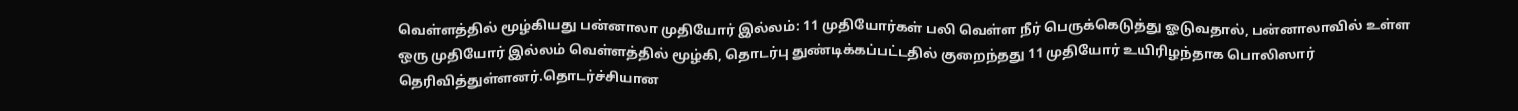வெள்ளத்தில் மூழ்கியது பன்னாலா முதியோர் இல்லம்: 11 முதியோர்கள் பலி வெள்ள நீர் பெருக்கெடுத்து ஓடுவதால், பன்னாலாவில் உள்ள ஒரு முதியோர் இல்லம் வெள்ளத்தில் மூழ்கி, தொடர்பு துண்டிக்கப்பட்டதில் குறைந்தது 11 முதியோர் உயிரிழந்தாக பொலிஸார் தெரிவித்துள்ளனர்.தொடர்ச்சியான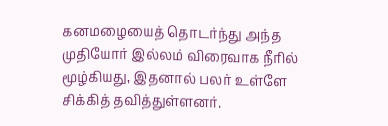கனமழையைத் தொடர்ந்து அந்த முதியோர் இல்லம் விரைவாக நீரில் மூழ்கியது, இதனால் பலர் உள்ளே சிக்கித் தவித்துள்ளனர்.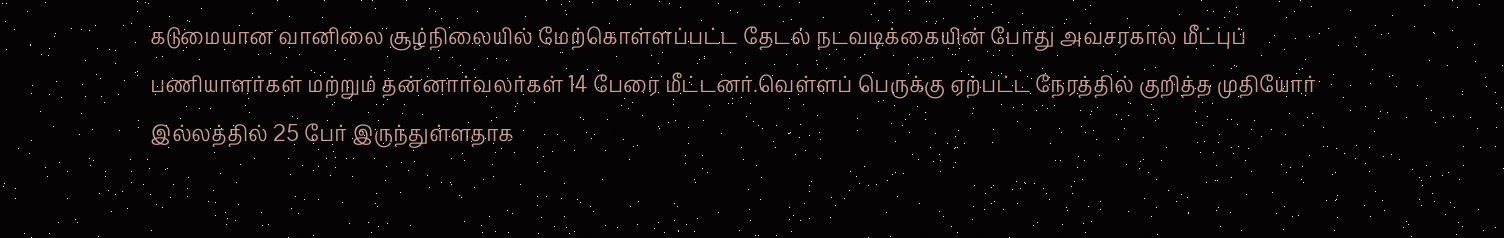கடுமையான வானிலை சூழ்நிலையில் மேற்கொள்ளப்பட்ட தேடல் நடவடிக்கையின் போது அவசரகால மீட்புப் பணியாளர்கள் மற்றும் தன்னார்வலர்கள் 14 பேரை மீட்டனர்.வெள்ளப் பெருக்கு ஏற்பட்ட நேரத்தில் குறித்த முதியோர் இல்லத்தில் 25 பேர் இருந்துள்ளதாக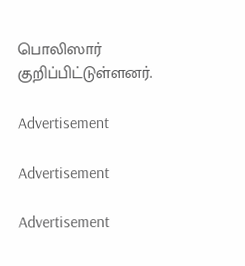பொலிஸார் குறிப்பிட்டுள்ளனர்.

Advertisement

Advertisement

Advertisement